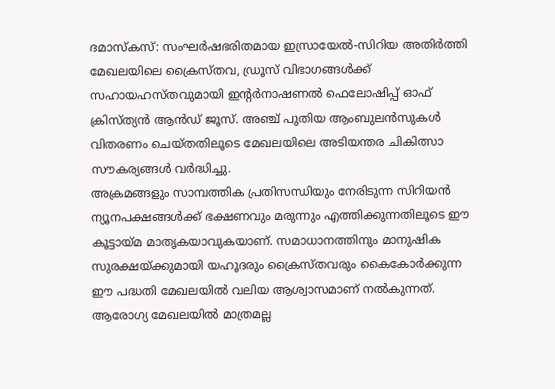ദമാസ്കസ്: സംഘർഷഭരിതമായ ഇസ്രായേൽ-സിറിയ അതിർത്തി മേഖലയിലെ ക്രൈസ്തവ, ഡ്രൂസ് വിഭാഗങ്ങൾക്ക് സഹായഹസ്തവുമായി ഇന്റർനാഷണൽ ഫെലോഷിപ്പ് ഓഫ് ക്രിസ്ത്യൻ ആൻഡ് ജൂസ്. അഞ്ച് പുതിയ ആംബുലൻസുകൾ വിതരണം ചെയ്തതിലൂടെ മേഖലയിലെ അടിയന്തര ചികിത്സാ സൗകര്യങ്ങൾ വർദ്ധിച്ചു.
അക്രമങ്ങളും സാമ്പത്തിക പ്രതിസന്ധിയും നേരിടുന്ന സിറിയൻ ന്യൂനപക്ഷങ്ങൾക്ക് ഭക്ഷണവും മരുന്നും എത്തിക്കുന്നതിലൂടെ ഈ കൂട്ടായ്മ മാതൃകയാവുകയാണ്. സമാധാനത്തിനും മാനുഷിക സുരക്ഷയ്ക്കുമായി യഹൂദരും ക്രൈസ്തവരും കൈകോർക്കുന്ന ഈ പദ്ധതി മേഖലയിൽ വലിയ ആശ്വാസമാണ് നൽകുന്നത്. ആരോഗ്യ മേഖലയിൽ മാത്രമല്ല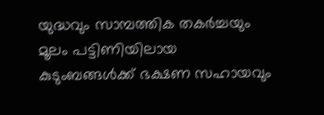യുദ്ധവും സാമ്പത്തിക തകർച്ചയും മൂലം പട്ടിണിയിലായ കുടുംബങ്ങൾക്ക് ഭക്ഷണ സഹായവും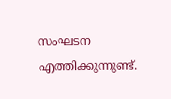സംഘടന എത്തിക്കുന്നുണ്ട്.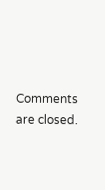Comments are closed.